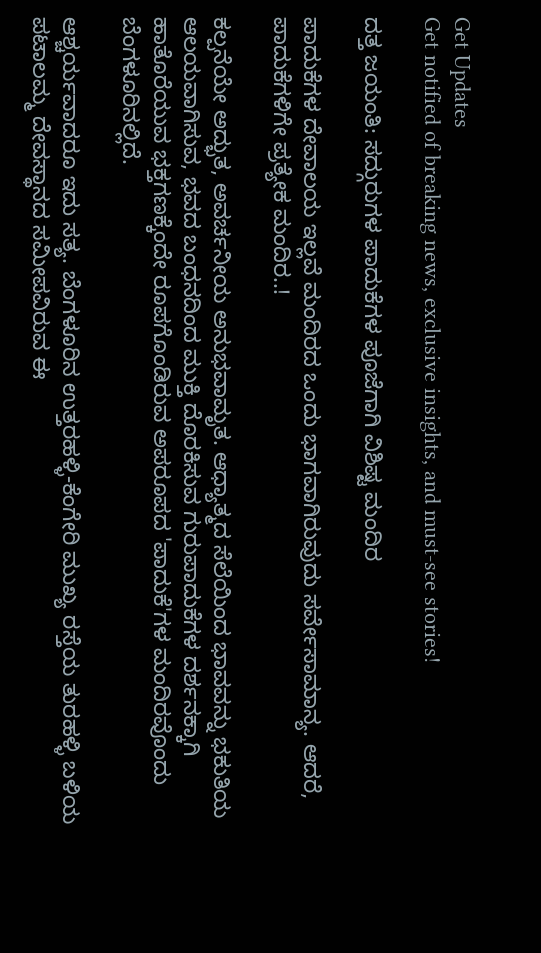Get Updates
Get notified of breaking news, exclusive insights, and must-see stories!

ದತ್ತ ಜಯಂತಿ: ಸದ್ಗುರುಗಳ ಪಾದುಕೆಗಳ ಪೂಜೆಗಾಗಿ ವಿಶಿಷ್ಟ ಮಂದಿರ

ಪಾದುಕೆಗಳ ದೇವಾಲಯ ಇಲ್ಲವೆ ಮಂದಿರದ ಒಂದು ಭಾಗವಾಗಿರುವುದು ಸರ್ವೇಸಾಮಾನ್ಯ. ಆದರೆ, ಪಾದುಕೆಗಳಿಗೇ ಪ್ರತ್ಯೇಕ ಮಂದಿರ..!

ಕಲ್ಪನೆಯೇ ಅದ್ಭುತ, ಅವರ್ಚನೀಯ ಅನುಭವಾಮೃತ. ಆಧ್ಯಾತ್ಮದ ಸೆಲೆಯಿಂದ ಭಾವವನ್ನು ಭಕುತಿಯ ಆಲಯವಾಗಿಸುವ, ಭವದ ಬಂಧನದಿಂದ ಮುಕ್ತಿ ದೊರಕಿಸುವ ಗುರುಪಾದುಕೆಗಳ ದರ್ಶನಕ್ಕಾಗಿ ಹಾತೊರೆಯುವ ಭಕ್ತಗಣಕ್ಕೆಂದೇ ರೂಪಗೊಂಡಿರುವ ಅಪರೂಪದ 'ಪಾದುಕೆ'ಗಳ ಮಂದಿರವೊಂದು ಬೆಂಗಳೂರಿನಲ್ಲಿದೆ.

ಆಶ್ಚರ್ಯವಾದರೂ ಇದು ಸತ್ಯ. ಬೆಂಗಳೂರಿನ ಉತ್ತರಹಳ್ಳಿ-ಕೆಂಗೇರಿ ಮುಖ್ಯ ರಸ್ತೆಯ ತುರಹಳ್ಳಿ ಬಳಿಯ ಪಟಾಲಮ್ಮ ದೇವಸ್ಥಾನದ ಸಮೀಪವಿರುವ ಈ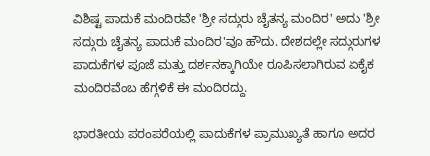ವಿಶಿಷ್ಟ ಪಾದುಕೆ ಮಂದಿರವೇ 'ಶ್ರೀ ಸದ್ಗುರು ಚೈತನ್ಯ ಮಂದಿರ' ಅದು 'ಶ್ರೀ ಸದ್ಗುರು ಚೈತನ್ಯ ಪಾದುಕೆ ಮಂದಿರ'ವೂ ಹೌದು. ದೇಶದಲ್ಲೇ ಸದ್ಗುರುಗಳ ಪಾದುಕೆಗಳ ಪೂಜೆ ಮತ್ತು ದರ್ಶನಕ್ಕಾಗಿಯೇ ರೂಪಿಸಲಾಗಿರುವ ಏಕೈಕ ಮಂದಿರವೆಂಬ ಹೆಗ್ಗಳಿಕೆ ಈ ಮಂದಿರದ್ದು.

ಭಾರತೀಯ ಪರಂಪರೆಯಲ್ಲಿ ಪಾದುಕೆಗಳ ಪ್ರಾಮುಖ್ಯತೆ ಹಾಗೂ ಅದರ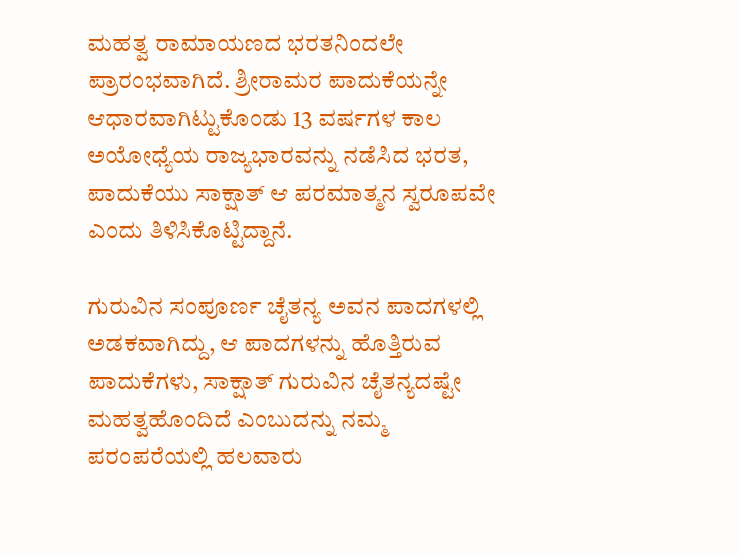ಮಹತ್ವ ರಾಮಾಯಣದ ಭರತನಿಂದಲೇ ಪ್ರಾರಂಭವಾಗಿದೆ. ಶ್ರೀರಾಮರ ಪಾದುಕೆಯನ್ನೇ ಆಧಾರವಾಗಿಟ್ಟುಕೊಂಡು 13 ವರ್ಷಗಳ ಕಾಲ ಅಯೋಧ್ಯೆಯ ರಾಜ್ಯಭಾರವನ್ನು ನಡೆಸಿದ ಭರತ, ಪಾದುಕೆಯು ಸಾಕ್ಷಾತ್ ಆ ಪರಮಾತ್ಮನ ಸ್ವರೂಪವೇ ಎಂದು ತಿಳಿಸಿಕೊಟ್ಟಿದ್ದಾನೆ.

ಗುರುವಿನ ಸಂಪೂರ್ಣ ಚೈತನ್ಯ ಅವನ ಪಾದಗಳಲ್ಲಿ ಅಡಕವಾಗಿದ್ದು, ಆ ಪಾದಗಳನ್ನು ಹೊತ್ತಿರುವ ಪಾದುಕೆಗಳು, ಸಾಕ್ಷಾತ್ ಗುರುವಿನ ಚೈತನ್ಯದಷ್ಟೇ ಮಹತ್ವಹೊಂದಿದೆ ಎಂಬುದನ್ನು ನಮ್ಮ ಪರಂಪರೆಯಲ್ಲಿ ಹಲವಾರು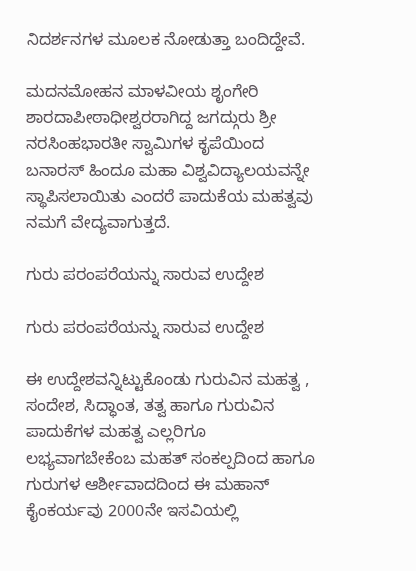ನಿದರ್ಶನಗಳ ಮೂಲಕ ನೋಡುತ್ತಾ ಬಂದಿದ್ದೇವೆ.

ಮದನಮೋಹನ ಮಾಳವೀಯ ಶೃಂಗೇರಿ ಶಾರದಾಪೀಠಾಧೀಶ್ವರರಾಗಿದ್ದ ಜಗದ್ಗುರು ಶ್ರೀ ನರಸಿಂಹಭಾರತೀ ಸ್ವಾಮಿಗಳ ಕೃಪೆಯಿಂದ ಬನಾರಸ್ ಹಿಂದೂ ಮಹಾ ವಿಶ್ವವಿದ್ಯಾಲಯವನ್ನೇ ಸ್ಥಾಪಿಸಲಾಯಿತು ಎಂದರೆ ಪಾದುಕೆಯ ಮಹತ್ವವು ನಮಗೆ ವೇದ್ಯವಾಗುತ್ತದೆ.

ಗುರು ಪರಂಪರೆಯನ್ನು ಸಾರುವ ಉದ್ದೇಶ

ಗುರು ಪರಂಪರೆಯನ್ನು ಸಾರುವ ಉದ್ದೇಶ

ಈ ಉದ್ದೇಶವನ್ನಿಟ್ಟುಕೊಂಡು ಗುರುವಿನ ಮಹತ್ವ , ಸಂದೇಶ, ಸಿದ್ಧಾಂತ, ತತ್ವ ಹಾಗೂ ಗುರುವಿನ ಪಾದುಕೆಗಳ ಮಹತ್ವ ಎಲ್ಲರಿಗೂ ಲಭ್ಯವಾಗಬೇಕೆಂಬ ಮಹತ್ ಸಂಕಲ್ಪದಿಂದ ಹಾಗೂ ಗುರುಗಳ ಆರ್ಶೀವಾದದಿಂದ ಈ ಮಹಾನ್ ಕೈಂಕರ್ಯವು 2000ನೇ ಇಸವಿಯಲ್ಲಿ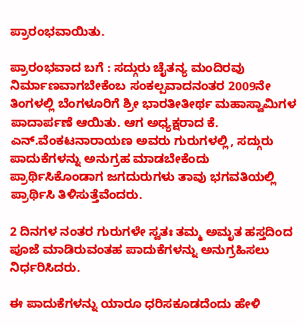ಪ್ರಾರಂಭವಾಯಿತು.

ಪ್ರಾರಂಭವಾದ ಬಗೆ : ಸದ್ಗುರು ಚೈತನ್ಯ ಮಂದಿರವು ನಿರ್ಮಾಣವಾಗಬೇಕೆಂಬ ಸಂಕಲ್ಪವಾದನಂತರ 2009ನೇ ತಿಂಗಳಲ್ಲಿ ಬೆಂಗಳೂರಿಗೆ ಶ್ರೀ ಭಾರತೀತೀರ್ಥ ಮಹಾಸ್ವಾಮಿಗಳ ಪಾದಾರ್ಪಣೆ ಆಯಿತು. ಆಗ ಅಧ್ಯಕ್ಷರಾದ ಕೆ. ಎನ್.ವೆಂಕಟನಾರಾಯಣ ಅವರು ಗುರುಗಳಲ್ಲಿ, ಸದ್ಗುರು ಪಾದುಕೆಗಳನ್ನು ಅನುಗ್ರಹ ಮಾಡಬೇಕೆಂದು ಪ್ರಾರ್ಥಿಸಿಕೊಂಡಾಗ ಜಗದುರುಗಳು ತಾವು ಭಗವತಿಯಲ್ಲಿ ಪ್ರಾರ್ಥಿಸಿ ತಿಳಿಸುತ್ತೆವೆಂದರು.

2 ದಿನಗಳ ನಂತರ ಗುರುಗಳೇ ಸ್ವತಃ ತಮ್ಮ ಅಮೃತ ಹಸ್ತದಿಂದ ಪೂಜೆ ಮಾಡಿರುವಂತಹ ಪಾದುಕೆಗಳನ್ನು ಅನುಗ್ರಹಿಸಲು ನಿರ್ಧರಿಸಿದರು.

ಈ ಪಾದುಕೆಗಳನ್ನು ಯಾರೂ ಧರಿಸಕೂಡದೆಂದು ಹೇಳಿ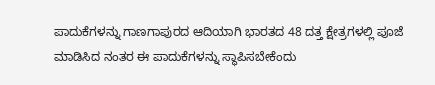ಪಾದುಕೆಗಳನ್ನು ಗಾಣಗಾಪುರದ ಆದಿಯಾಗಿ ಭಾರತದ 48 ದತ್ತ ಕ್ಷೇತ್ರಗಳಲ್ಲಿ ಪೂಜೆ ಮಾಡಿಸಿದ ನಂತರ ಈ ಪಾದುಕೆಗಳನ್ನು ಸ್ಥಾಪಿಸಬೇಕೆಂದು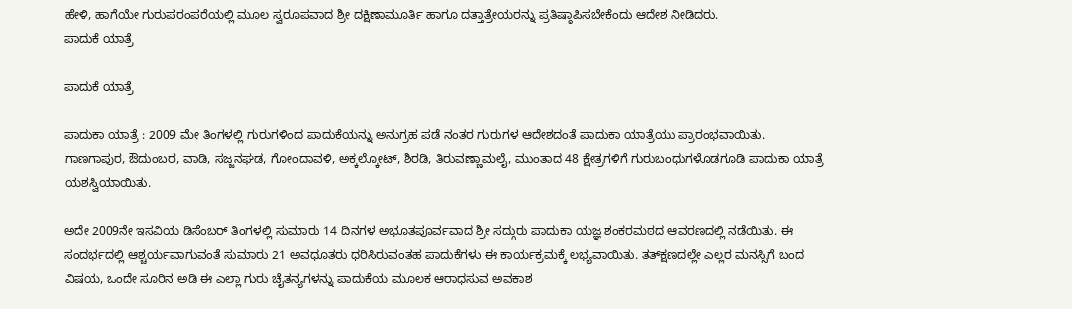ಹೇಳಿ, ಹಾಗೆಯೇ ಗುರುಪರಂಪರೆಯಲ್ಲಿ ಮೂಲ ಸ್ವರೂಪವಾದ ಶ್ರೀ ದಕ್ಷಿಣಾಮೂರ್ತಿ ಹಾಗೂ ದತ್ತಾತ್ರೇಯರನ್ನು ಪ್ರತಿಷ್ಠಾಪಿಸಬೇಕೆಂದು ಆದೇಶ ನೀಡಿದರು.
ಪಾದುಕೆ ಯಾತ್ರೆ

ಪಾದುಕೆ ಯಾತ್ರೆ

ಪಾದುಕಾ ಯಾತ್ರೆ : 2009 ಮೇ ತಿಂಗಳಲ್ಲಿ ಗುರುಗಳಿಂದ ಪಾದುಕೆಯನ್ನು ಅನುಗ್ರಹ ಪಡೆ ನಂತರ ಗುರುಗಳ ಆದೇಶದಂತೆ ಪಾದುಕಾ ಯಾತ್ರೆಯು ಪ್ರಾರಂಭವಾಯಿತು. ಗಾಣಗಾಪುರ, ಔದುಂಬರ, ವಾಡಿ, ಸಜ್ಜನಘಡ, ಗೋಂದಾವಳಿ, ಅಕ್ಕಲ್ಕೋಟ್, ಶಿರಡಿ, ತಿರುವಣ್ಣಾಮಲೈ, ಮುಂತಾದ 48 ಕ್ಷೇತ್ರಗಳಿಗೆ ಗುರುಬಂಧುಗಳೊಡಗೂಡಿ ಪಾದುಕಾ ಯಾತ್ರೆ ಯಶಸ್ವಿಯಾಯಿತು.

ಅದೇ 2009ನೇ ಇಸವಿಯ ಡಿಸೆಂಬರ್ ತಿಂಗಳಲ್ಲಿ ಸುಮಾರು 14 ದಿನಗಳ ಅಭೂತಪೂರ್ವವಾದ ಶ್ರೀ ಸದ್ಗುರು ಪಾದುಕಾ ಯಜ್ಞ ಶಂಕರಮಠದ ಆವರಣದಲ್ಲಿ ನಡೆಯಿತು. ಈ ಸಂದರ್ಭದಲ್ಲಿ ಆಶ್ಚರ್ಯವಾಗುವಂತೆ ಸುಮಾರು 21 ಅವಧೂತರು ಧರಿಸಿರುವಂತಹ ಪಾದುಕೆಗಳು ಈ ಕಾರ್ಯಕ್ರಮಕ್ಕೆ ಲಭ್ಯವಾಯಿತು. ತತ್‍ಕ್ಷಣದಲ್ಲೇ ಎಲ್ಲರ ಮನಸ್ಸಿಗೆ ಬಂದ ವಿಷಯ, ಒಂದೇ ಸೂರಿನ ಅಡಿ ಈ ಎಲ್ಲಾ ಗುರು ಚೈತನ್ಯಗಳನ್ನು ಪಾದುಕೆಯ ಮೂಲಕ ಆರಾಧಸುವ ಅವಕಾಶ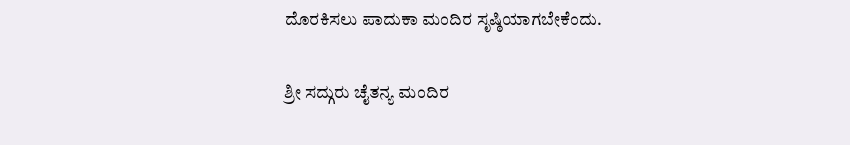ದೊರಕಿಸಲು ಪಾದುಕಾ ಮಂದಿರ ಸೃಷ್ಠಿಯಾಗಬೇಕೆಂದು.

ಶ್ರೀ ಸದ್ಗುರು ಚೈತನ್ಯ ಮಂದಿರ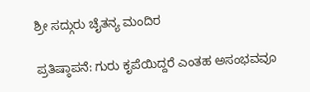ಶ್ರೀ ಸದ್ಗುರು ಚೈತನ್ಯ ಮಂದಿರ

ಪ್ರತಿಷ್ಠಾಪನೆ: ಗುರು ಕೃಪೆಯಿದ್ದರೆ ಎಂತಹ ಅಸಂಭವವೂ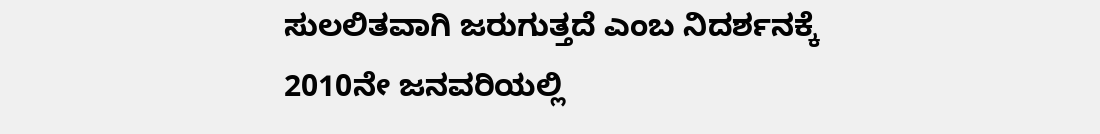ಸುಲಲಿತವಾಗಿ ಜರುಗುತ್ತದೆ ಎಂಬ ನಿದರ್ಶನಕ್ಕೆ 2010ನೇ ಜನವರಿಯಲ್ಲಿ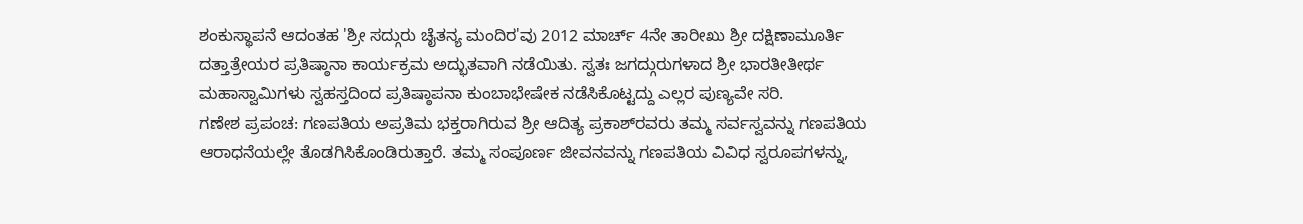ಶಂಕುಸ್ಥಾಪನೆ ಆದಂತಹ 'ಶ್ರೀ ಸದ್ಗುರು ಚೈತನ್ಯ ಮಂದಿರ'ವು 2012 ಮಾರ್ಚ್ 4ನೇ ತಾರೀಖು ಶ್ರೀ ದಕ್ಷಿಣಾಮೂರ್ತಿ ದತ್ತಾತ್ರೇಯರ ಪ್ರತಿಷ್ಠಾನಾ ಕಾರ್ಯಕ್ರಮ ಅದ್ಭುತವಾಗಿ ನಡೆಯಿತು. ಸ್ವತಃ ಜಗದ್ಗುರುಗಳಾದ ಶ್ರೀ ಭಾರತೀತೀರ್ಥ ಮಹಾಸ್ವಾಮಿಗಳು ಸ್ವಹಸ್ತದಿಂದ ಪ್ರತಿಷ್ಠಾಪನಾ ಕುಂಬಾಭೇಷೇಕ ನಡೆಸಿಕೊಟ್ಟದ್ದು ಎಲ್ಲರ ಪುಣ್ಯವೇ ಸರಿ.
ಗಣೇಶ ಪ್ರಪಂಚ: ಗಣಪತಿಯ ಅಪ್ರತಿಮ ಭಕ್ತರಾಗಿರುವ ಶ್ರೀ ಆದಿತ್ಯ ಪ್ರಕಾಶ್‍ರವರು ತಮ್ಮ ಸರ್ವಸ್ವವನ್ನು ಗಣಪತಿಯ ಆರಾಧನೆಯಲ್ಲೇ ತೊಡಗಿಸಿಕೊಂಡಿರುತ್ತಾರೆ. ತಮ್ಮ ಸಂಪೂರ್ಣ ಜೀವನವನ್ನು ಗಣಪತಿಯ ವಿವಿಧ ಸ್ವರೂಪಗಳನ್ನು,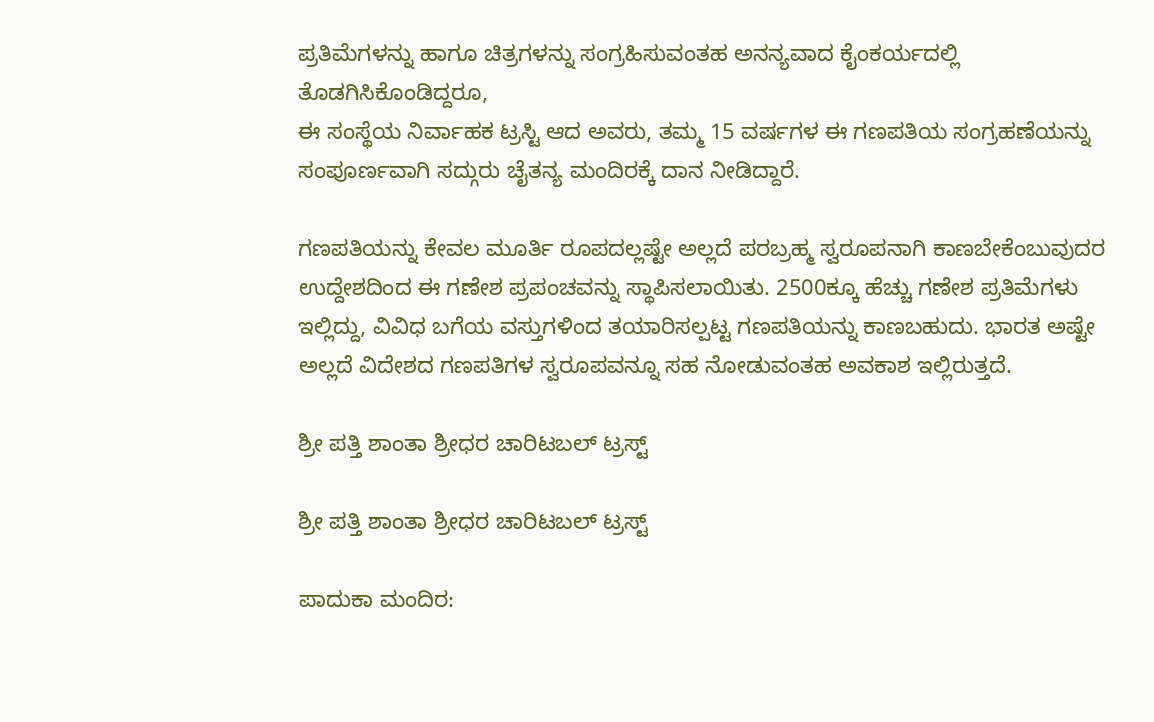ಪ್ರತಿಮೆಗಳನ್ನು ಹಾಗೂ ಚಿತ್ರಗಳನ್ನು ಸಂಗ್ರಹಿಸುವಂತಹ ಅನನ್ಯವಾದ ಕೈಂಕರ್ಯದಲ್ಲಿ ತೊಡಗಿಸಿಕೊಂಡಿದ್ದರೂ,
ಈ ಸಂಸ್ಥೆಯ ನಿರ್ವಾಹಕ ಟ್ರಸ್ಟಿ ಆದ ಅವರು, ತಮ್ಮ 15 ವರ್ಷಗಳ ಈ ಗಣಪತಿಯ ಸಂಗ್ರಹಣೆಯನ್ನು ಸಂಪೂರ್ಣವಾಗಿ ಸದ್ಗುರು ಚೈತನ್ಯ ಮಂದಿರಕ್ಕೆ ದಾನ ನೀಡಿದ್ದಾರೆ.

ಗಣಪತಿಯನ್ನು ಕೇವಲ ಮೂರ್ತಿ ರೂಪದಲ್ಲಷ್ಟೇ ಅಲ್ಲದೆ ಪರಬ್ರಹ್ಮ ಸ್ವರೂಪನಾಗಿ ಕಾಣಬೇಕೆಂಬುವುದರ ಉದ್ದೇಶದಿಂದ ಈ ಗಣೇಶ ಪ್ರಪಂಚವನ್ನು ಸ್ಥಾಪಿಸಲಾಯಿತು. 2500ಕ್ಕೂ ಹೆಚ್ಚು ಗಣೇಶ ಪ್ರತಿಮೆಗಳು ಇಲ್ಲಿದ್ದು, ವಿವಿಧ ಬಗೆಯ ವಸ್ತುಗಳಿಂದ ತಯಾರಿಸಲ್ಪಟ್ಟ ಗಣಪತಿಯನ್ನು ಕಾಣಬಹುದು. ಭಾರತ ಅಷ್ಟೇ ಅಲ್ಲದೆ ವಿದೇಶದ ಗಣಪತಿಗಳ ಸ್ವರೂಪವನ್ನೂ ಸಹ ನೋಡುವಂತಹ ಅವಕಾಶ ಇಲ್ಲಿರುತ್ತದೆ.

ಶ್ರೀ ಪತ್ತಿ ಶಾಂತಾ ಶ್ರೀಧರ ಚಾರಿಟಬಲ್ ಟ್ರಸ್ಟ್

ಶ್ರೀ ಪತ್ತಿ ಶಾಂತಾ ಶ್ರೀಧರ ಚಾರಿಟಬಲ್ ಟ್ರಸ್ಟ್

ಪಾದುಕಾ ಮಂದಿರ: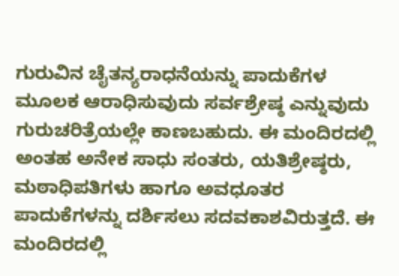ಗುರುವಿನ ಚೈತನ್ಯರಾಧನೆಯನ್ನು ಪಾದುಕೆಗಳ ಮೂಲಕ ಆರಾಧಿಸುವುದು ಸರ್ವಶ್ರೇಷ್ಠ ಎನ್ನುವುದು ಗುರುಚರಿತ್ರೆಯಲ್ಲೇ ಕಾಣಬಹುದು. ಈ ಮಂದಿರದಲ್ಲಿ ಅಂತಹ ಅನೇಕ ಸಾಧು ಸಂತರು, ಯತಿಶ್ರೇಷ್ಠರು, ಮಠಾಧಿಪತಿಗಳು ಹಾಗೂ ಅವಧೂತರ ಪಾದುಕೆಗಳನ್ನು ದರ್ಶಿಸಲು ಸದವಕಾಶವಿರುತ್ತದೆ. ಈ ಮಂದಿರದಲ್ಲಿ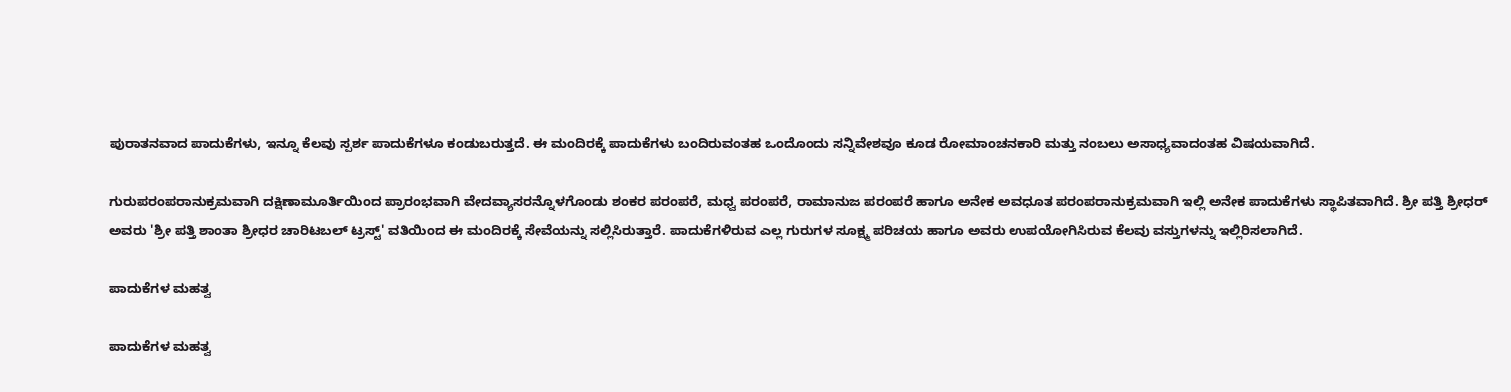ಪುರಾತನವಾದ ಪಾದುಕೆಗಳು, ಇನ್ನೂ ಕೆಲವು ಸ್ಪರ್ಶ ಪಾದುಕೆಗಳೂ ಕಂಡುಬರುತ್ತದೆ. ಈ ಮಂದಿರಕ್ಕೆ ಪಾದುಕೆಗಳು ಬಂದಿರುವಂತಹ ಒಂದೊಂದು ಸನ್ನಿವೇಶವೂ ಕೂಡ ರೋಮಾಂಚನಕಾರಿ ಮತ್ತು ನಂಬಲು ಅಸಾಧ್ಯವಾದಂತಹ ವಿಷಯವಾಗಿದೆ.

ಗುರುಪರಂಪರಾನುಕ್ರಮವಾಗಿ ದಕ್ಷಿಣಾಮೂರ್ತಿಯಿಂದ ಪ್ರಾರಂಭವಾಗಿ ವೇದವ್ಯಾಸರನ್ನೊಳಗೊಂಡು ಶಂಕರ ಪರಂಪರೆ, ಮಧ್ವ ಪರಂಪರೆ, ರಾಮಾನುಜ ಪರಂಪರೆ ಹಾಗೂ ಅನೇಕ ಅವಧೂತ ಪರಂಪರಾನುಕ್ರಮವಾಗಿ ಇಲ್ಲಿ ಅನೇಕ ಪಾದುಕೆಗಳು ಸ್ಥಾಪಿತವಾಗಿದೆ. ಶ್ರೀ ಪತ್ತಿ ಶ್ರೀಧರ್ ಅವರು 'ಶ್ರೀ ಪತ್ತಿ ಶಾಂತಾ ಶ್ರೀಧರ ಚಾರಿಟಬಲ್ ಟ್ರಸ್ಟ್' ವತಿಯಿಂದ ಈ ಮಂದಿರಕ್ಕೆ ಸೇವೆಯನ್ನು ಸಲ್ಲಿಸಿರುತ್ತಾರೆ. ಪಾದುಕೆಗಳಿರುವ ಎಲ್ಲ ಗುರುಗಳ ಸೂಕ್ಷ್ಮ ಪರಿಚಯ ಹಾಗೂ ಅವರು ಉಪಯೋಗಿಸಿರುವ ಕೆಲವು ವಸ್ತುಗಳನ್ನು ಇಲ್ಲಿರಿಸಲಾಗಿದೆ.

ಪಾದುಕೆಗಳ ಮಹತ್ವ

ಪಾದುಕೆಗಳ ಮಹತ್ವ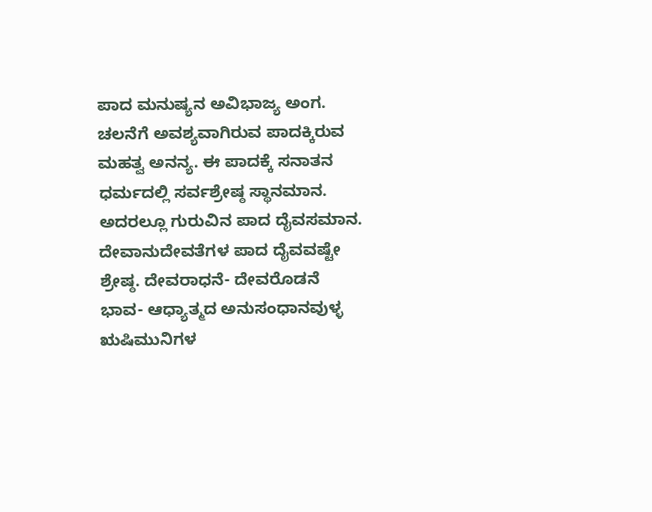ಪಾದ ಮನುಷ್ಯನ ಅವಿಭಾಜ್ಯ ಅಂಗ. ಚಲನೆಗೆ ಅವಶ್ಯವಾಗಿರುವ ಪಾದಕ್ಕಿರುವ ಮಹತ್ವ ಅನನ್ಯ. ಈ ಪಾದಕ್ಕೆ ಸನಾತನ ಧರ್ಮದಲ್ಲಿ ಸರ್ವಶ್ರೇಷ್ಠ ಸ್ಥಾನಮಾನ. ಅದರಲ್ಲೂ ಗುರುವಿನ ಪಾದ ದೈವಸಮಾನ. ದೇವಾನುದೇವತೆಗಳ ಪಾದ ದೈವವಷ್ಟೇ ಶ್ರೇಷ್ಠ. ದೇವರಾಧನೆ- ದೇವರೊಡನೆ ಭಾವ- ಆಧ್ಯಾತ್ಮದ ಅನುಸಂಧಾನವುಳ್ಳ ಋಷಿಮುನಿಗಳ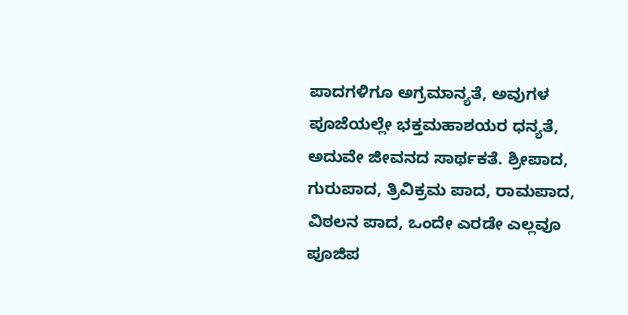ಪಾದಗಳಿಗೂ ಅಗ್ರಮಾನ್ಯತೆ, ಅವುಗಳ ಪೂಜೆಯಲ್ಲೇ ಭಕ್ತಮಹಾಶಯರ ಧನ್ಯತೆ, ಅದುವೇ ಜೀವನದ ಸಾರ್ಥಕತೆ. ಶ್ರೀಪಾದ, ಗುರುಪಾದ, ತ್ರಿವಿಕ್ರಮ ಪಾದ, ರಾಮಪಾದ, ವಿಠಲನ ಪಾದ, ಒಂದೇ ಎರಡೇ ಎಲ್ಲವೂ ಪೂಜಿಪ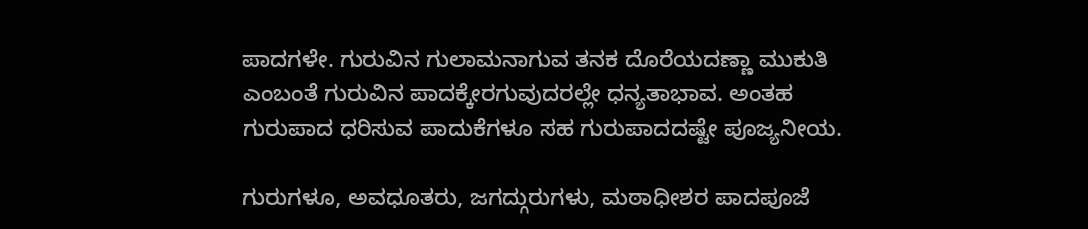ಪಾದಗಳೇ. ಗುರುವಿನ ಗುಲಾಮನಾಗುವ ತನಕ ದೊರೆಯದಣ್ಣಾ ಮುಕುತಿ ಎಂಬಂತೆ ಗುರುವಿನ ಪಾದಕ್ಕೇರಗುವುದರಲ್ಲೇ ಧನ್ಯತಾಭಾವ. ಅಂತಹ ಗುರುಪಾದ ಧರಿಸುವ ಪಾದುಕೆಗಳೂ ಸಹ ಗುರುಪಾದದಷ್ಟೇ ಪೂಜ್ಯನೀಯ.

ಗುರುಗಳೂ, ಅವಧೂತರು, ಜಗದ್ಗುರುಗಳು, ಮಠಾಧೀಶರ ಪಾದಪೂಜೆ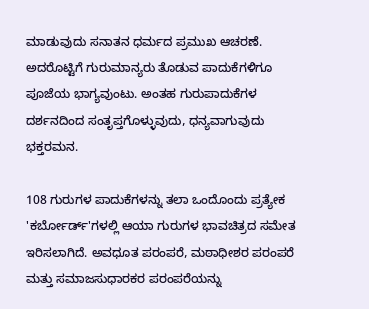ಮಾಡುವುದು ಸನಾತನ ಧರ್ಮದ ಪ್ರಮುಖ ಆಚರಣೆ. ಅದರೊಟ್ಟಿಗೆ ಗುರುಮಾನ್ಯರು ತೊಡುವ ಪಾದುಕೆಗಳಿಗೂ ಪೂಜೆಯ ಭಾಗ್ಯವುಂಟು. ಅಂತಹ ಗುರುಪಾದುಕೆಗಳ ದರ್ಶನದಿಂದ ಸಂತೃಪ್ತಗೊಳ್ಳುವುದು, ಧನ್ಯವಾಗುವುದು ಭಕ್ತರಮನ.

108 ಗುರುಗಳ ಪಾದುಕೆಗಳನ್ನು ತಲಾ ಒಂದೊಂದು ಪ್ರತ್ಯೇಕ 'ಕರ್ಬೋರ್ಡ್'ಗಳಲ್ಲಿ ಆಯಾ ಗುರುಗಳ ಭಾವಚಿತ್ರದ ಸಮೇತ ಇರಿಸಲಾಗಿದೆ. ಅವಧೂತ ಪರಂಪರೆ, ಮಠಾಧೀಶರ ಪರಂಪರೆ ಮತ್ತು ಸಮಾಜಸುಧಾರಕರ ಪರಂಪರೆಯನ್ನು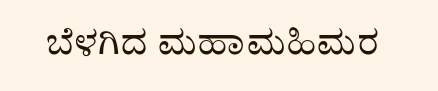ಬೆಳಗಿದ ಮಹಾಮಹಿಮರ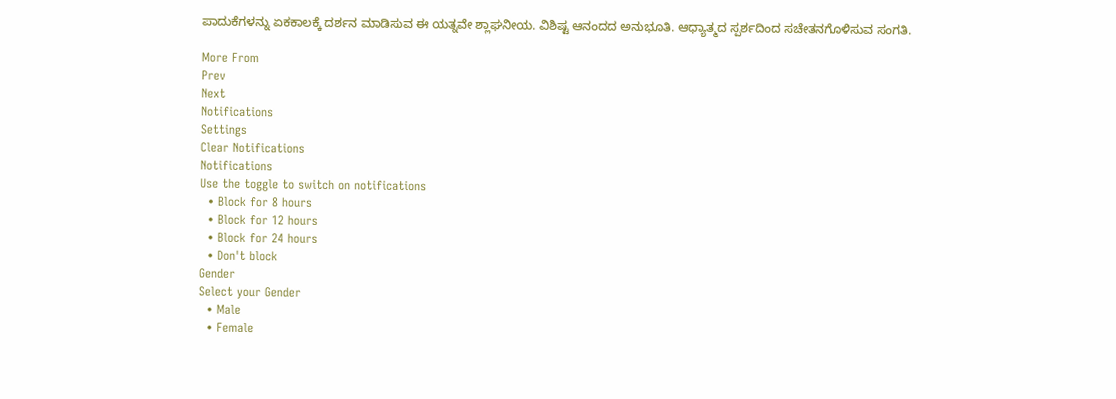ಪಾದುಕೆಗಳನ್ನು ಏಕಕಾಲಕ್ಕೆ ದರ್ಶನ ಮಾಡಿಸುವ ಈ ಯತ್ನವೇ ಶ್ಲಾಘನೀಯ. ವಿಶಿಷ್ಟ ಆನಂದದ ಅನುಭೂತಿ. ಆಧ್ಯಾತ್ಮದ ಸ್ಪರ್ಶದಿಂದ ಸಚೇತನಗೊಳಿಸುವ ಸಂಗತಿ.

More From
Prev
Next
Notifications
Settings
Clear Notifications
Notifications
Use the toggle to switch on notifications
  • Block for 8 hours
  • Block for 12 hours
  • Block for 24 hours
  • Don't block
Gender
Select your Gender
  • Male
  • Female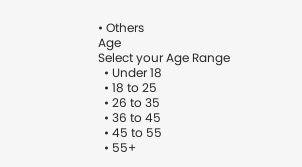• Others
Age
Select your Age Range
  • Under 18
  • 18 to 25
  • 26 to 35
  • 36 to 45
  • 45 to 55
  • 55+